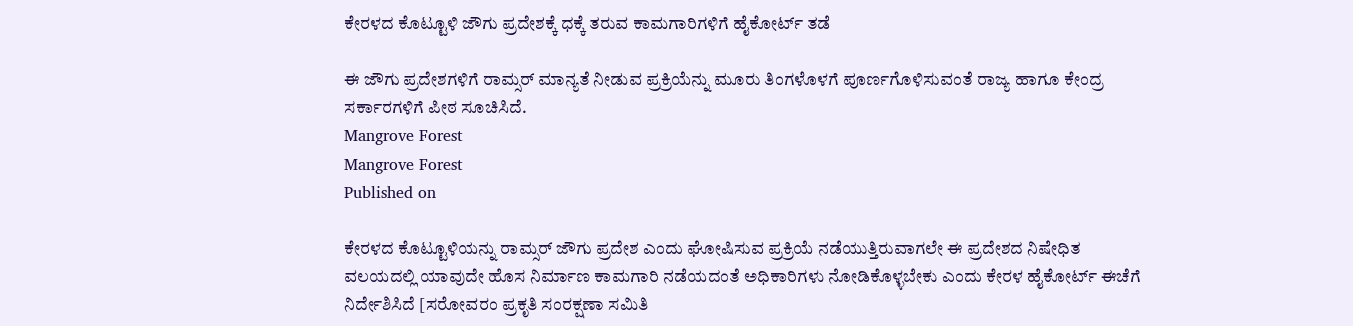ಕೇರಳದ ಕೊಟ್ಟೂಳಿ ಜೌಗು ಪ್ರದೇಶಕ್ಕೆ ಧಕ್ಕೆ ತರುವ ಕಾಮಗಾರಿಗಳಿಗೆ ಹೈಕೋರ್ಟ್‌ ತಡೆ

ಈ ಜೌಗು ಪ್ರದೇಶಗಳಿಗೆ ರಾಮ್ಸರ್‌ ಮಾನ್ಯತೆ ನೀಡುವ ಪ್ರಕ್ರಿಯೆನ್ನು ಮೂರು ತಿಂಗಳೊಳಗೆ ಪೂರ್ಣಗೊಳಿಸುವಂತೆ ರಾಜ್ಯ ಹಾಗೂ ಕೇಂದ್ರ ಸರ್ಕಾರಗಳಿಗೆ ಪೀಠ ಸೂಚಿಸಿದೆ.
Mangrove Forest
Mangrove Forest
Published on

ಕೇರಳದ ಕೊಟ್ಟೂಳಿಯನ್ನು ರಾಮ್ಸರ್‌ ಜೌಗು ಪ್ರದೇಶ ಎಂದು ಘೋಷಿಸುವ ಪ್ರಕ್ರಿಯೆ ನಡೆಯುತ್ತಿರುವಾಗಲೇ ಈ ಪ್ರದೇಶದ ನಿಷೇಧಿತ ವಲಯದಲ್ಲಿ ಯಾವುದೇ ಹೊಸ ನಿರ್ಮಾಣ ಕಾಮಗಾರಿ ನಡೆಯದಂತೆ ಅಧಿಕಾರಿಗಳು ನೋಡಿಕೊಳ್ಳಬೇಕು ಎಂದು ಕೇರಳ ಹೈಕೋರ್ಟ್‌ ಈಚೆಗೆ ನಿರ್ದೇಶಿಸಿದೆ [ಸರೋವರಂ ಪ್ರಕೃತಿ ಸಂರಕ್ಷಣಾ ಸಮಿತಿ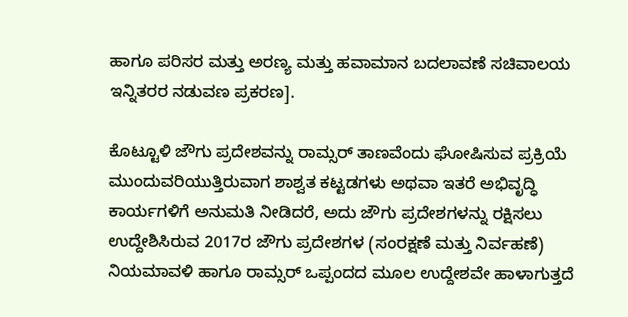ಹಾಗೂ ಪರಿಸರ ಮತ್ತು ಅರಣ್ಯ ಮತ್ತು ಹವಾಮಾನ ಬದಲಾವಣೆ ಸಚಿವಾಲಯ ಇನ್ನಿತರರ ನಡುವಣ ಪ್ರಕರಣ].

ಕೊಟ್ಟೂಳಿ ಜೌಗು ಪ್ರದೇಶವನ್ನು ರಾಮ್ಸರ್ ತಾಣವೆಂದು ಘೋಷಿಸುವ ಪ್ರಕ್ರಿಯೆ ಮುಂದುವರಿಯುತ್ತಿರುವಾಗ ಶಾಶ್ವತ ಕಟ್ಟಡಗಳು ಅಥವಾ ಇತರೆ ಅಭಿವೃದ್ಧಿ ಕಾರ್ಯಗಳಿಗೆ ಅನುಮತಿ ನೀಡಿದರೆ, ಅದು ಜೌಗು ಪ್ರದೇಶಗಳನ್ನು ರಕ್ಷಿಸಲು ಉದ್ದೇಶಿಸಿರುವ 2017ರ ಜೌಗು ಪ್ರದೇಶಗಳ (ಸಂರಕ್ಷಣೆ ಮತ್ತು ನಿರ್ವಹಣೆ) ನಿಯಮಾವಳಿ ಹಾಗೂ ರಾಮ್ಸರ್ ಒಪ್ಪಂದದ ಮೂಲ ಉದ್ದೇಶವೇ ಹಾಳಾಗುತ್ತದೆ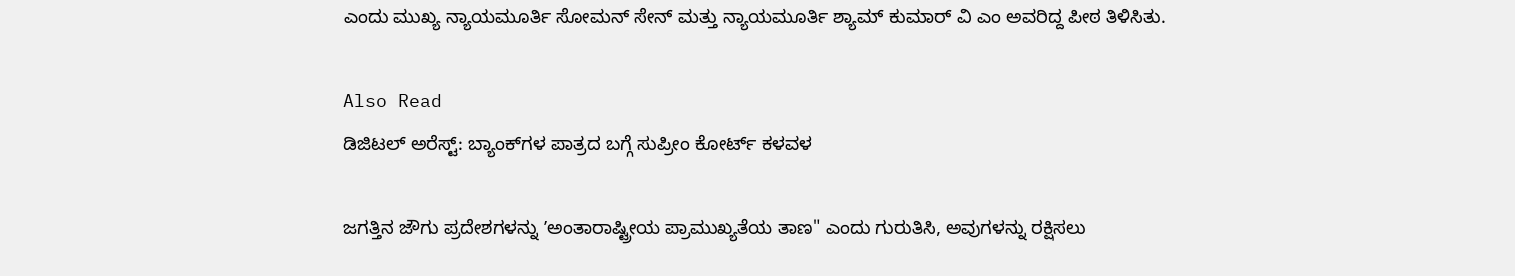ಎಂದು ಮುಖ್ಯ ನ್ಯಾಯಮೂರ್ತಿ ಸೋಮನ್ ಸೇನ್ ಮತ್ತು ನ್ಯಾಯಮೂರ್ತಿ ಶ್ಯಾಮ್ ಕುಮಾರ್ ವಿ ಎಂ ಅವರಿದ್ದ ಪೀಠ ತಿಳಿಸಿತು.

Also Read
ಡಿಜಿಟಲ್‌ ಅರೆಸ್ಟ್‌: ಬ್ಯಾಂಕ್‌ಗಳ ಪಾತ್ರದ ಬಗ್ಗೆ ಸುಪ್ರೀಂ ಕೋರ್ಟ್‌ ಕಳವಳ

ಜಗತ್ತಿನ ಜೌಗು ಪ್ರದೇಶಗಳನ್ನು ʼಅಂತಾರಾಷ್ಟ್ರೀಯ ಪ್ರಾಮುಖ್ಯತೆಯ ತಾಣ" ಎಂದು ಗುರುತಿಸಿ, ಅವುಗಳನ್ನು ರಕ್ಷಿಸಲು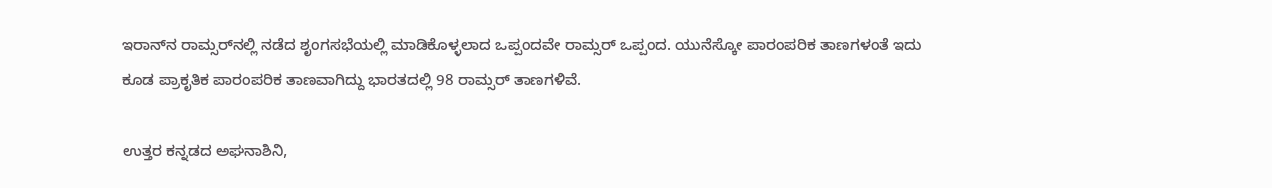ಇರಾನ್‌ನ ರಾಮ್ಸರ್‌ನಲ್ಲಿ ನಡೆದ ಶೃಂಗಸಭೆಯಲ್ಲಿ ಮಾಡಿಕೊಳ್ಳಲಾದ ಒಪ್ಪಂದವೇ ರಾಮ್ಸರ್‌ ಒಪ್ಪಂದ. ಯುನೆಸ್ಕೋ ಪಾರಂಪರಿಕ ತಾಣಗಳಂತೆ ಇದು ಕೂಡ ಪ್ರಾಕೃತಿಕ ಪಾರಂಪರಿಕ ತಾಣವಾಗಿದ್ದು ಭಾರತದಲ್ಲಿ 98 ರಾಮ್ಸರ್ ತಾಣಗಳಿವೆ.

ಉತ್ತರ ಕನ್ನಡದ ಅಘನಾಶಿನಿ,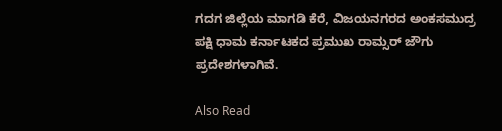ಗದಗ ಜಿಲ್ಲೆಯ ಮಾಗಡಿ ಕೆರೆ, ವಿಜಯನಗರದ ಅಂಕಸಮುದ್ರ ಪಕ್ಷಿ ಧಾಮ ಕರ್ನಾಟಕದ ಪ್ರಮುಖ ರಾಮ್ಸರ್‌ ಜೌಗು ಪ್ರದೇಶಗಳಾಗಿವೆ.

Also Read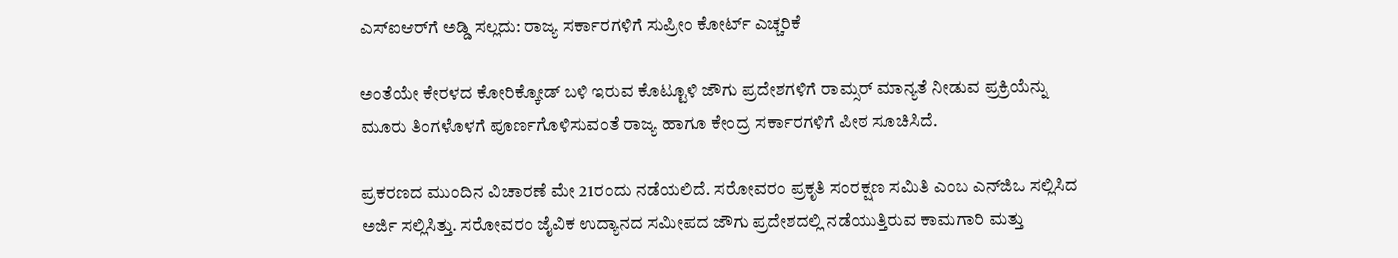ಎಸ್‌ಐಆರ್‌ಗೆ ಅಡ್ಡಿ ಸಲ್ಲದು: ರಾಜ್ಯ ಸರ್ಕಾರಗಳಿಗೆ ಸುಪ್ರೀಂ ಕೋರ್ಟ್‌ ಎಚ್ಚರಿಕೆ

ಅಂತೆಯೇ ಕೇರಳದ ಕೋರಿಕ್ಕೋಡ್‌ ಬಳಿ ಇರುವ ಕೊಟ್ಟೂಳಿ ಜೌಗು ಪ್ರದೇಶಗಳಿಗೆ ರಾಮ್ಸರ್‌ ಮಾನ್ಯತೆ ನೀಡುವ ಪ್ರಕ್ರಿಯೆನ್ನು ಮೂರು ತಿಂಗಳೊಳಗೆ ಪೂರ್ಣಗೊಳಿಸುವಂತೆ ರಾಜ್ಯ ಹಾಗೂ ಕೇಂದ್ರ ಸರ್ಕಾರಗಳಿಗೆ ಪೀಠ ಸೂಚಿಸಿದೆ.

ಪ್ರಕರಣದ ಮುಂದಿನ ವಿಚಾರಣೆ ಮೇ 21ರಂದು ನಡೆಯಲಿದೆ. ಸರೋವರಂ ಪ್ರಕೃತಿ ಸಂರಕ್ಷಣ ಸಮಿತಿ ಎಂಬ ಎನ್‌ಜಿಒ ಸಲ್ಲಿಸಿದ ಅರ್ಜಿ ಸಲ್ಲಿಸಿತ್ತು. ಸರೋವರಂ ಜೈವಿಕ ಉದ್ಯಾನದ ಸಮೀಪದ ಜೌಗು ಪ್ರದೇಶದಲ್ಲಿ ನಡೆಯುತ್ತಿರುವ ಕಾಮಗಾರಿ ಮತ್ತು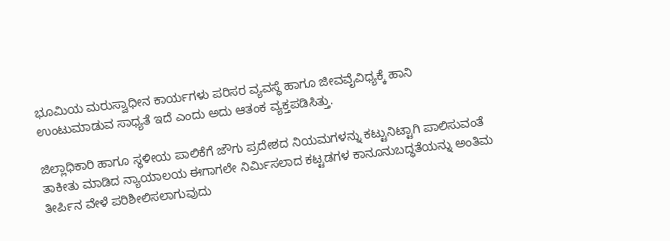ಭೂಮಿಯ ಮರುಸ್ವಾಧೀನ ಕಾರ್ಯಗಳು ಪರಿಸರ ವ್ಯವಸ್ಥೆ ಹಾಗೂ ಜೀವವೈವಿಧ್ಯಕ್ಕೆ ಹಾನಿ ಉಂಟುಮಾಡುವ ಸಾಧ್ಯತೆ ಇದೆ ಎಂದು ಅದು ಆತಂಕ ವ್ಯಕ್ತಪಡಿಸಿತ್ತು.

ಜಿಲ್ಲಾಧಿಕಾರಿ ಹಾಗೂ ಸ್ಥಳೀಯ ಪಾಲಿಕೆಗೆ ಜೌಗು ಪ್ರದೇಶದ ನಿಯಮಗಳನ್ನು ಕಟ್ಟುನಿಟ್ಟಾಗಿ ಪಾಲಿಸುವಂತೆ ತಾಕೀತು ಮಾಡಿದ ನ್ಯಾಯಾಲಯ ಈಗಾಗಲೇ ನಿರ್ಮಿಸಲಾದ ಕಟ್ಟಡಗಳ ಕಾನೂನುಬದ್ಧತೆಯನ್ನು ಅಂತಿಮ ತೀರ್ಪಿನ ವೇಳೆ ಪರಿಶೀಲಿಸಲಾಗುವುದು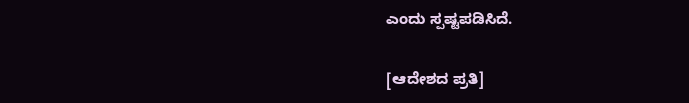ಎಂದು ಸ್ಪಷ್ಟಪಡಿಸಿದೆ.

[ಆದೇಶದ ಪ್ರತಿ]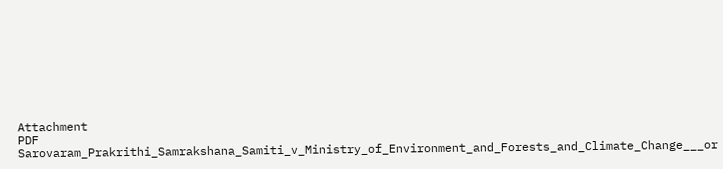Attachment
PDF
Sarovaram_Prakrithi_Samrakshana_Samiti_v_Ministry_of_Environment_and_Forests_and_Climate_Change___or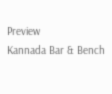Preview
Kannada Bar & Bench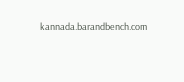kannada.barandbench.com